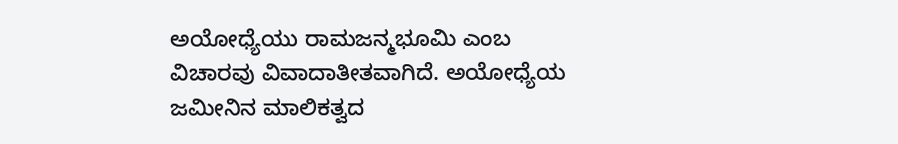ಅಯೋಧ್ಯೆಯು ರಾಮಜನ್ಮಭೂಮಿ ಎಂಬ ವಿಚಾರವು ವಿವಾದಾತೀತವಾಗಿದೆ. ಅಯೋಧ್ಯೆಯ ಜಮೀನಿನ ಮಾಲಿಕತ್ವದ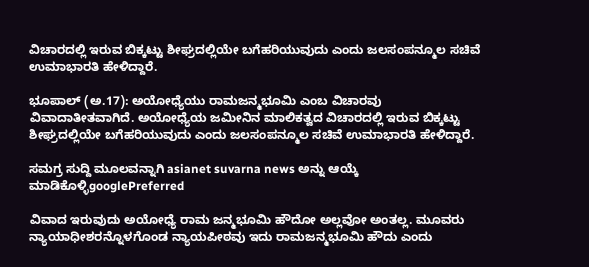ವಿಚಾರದಲ್ಲಿ ಇರುವ ಬಿಕ್ಕಟ್ಟು ಶೀಘ್ರದಲ್ಲಿಯೇ ಬಗೆಹರಿಯುವುದು ಎಂದು ಜಲಸಂಪನ್ಮೂಲ ಸಚಿವೆ ಉಮಾಭಾರತಿ ಹೇಳಿದ್ದಾರೆ.

ಭೂಪಾಲ್ (ಅ.17): ಅಯೋಧ್ಯೆಯು ರಾಮಜನ್ಮಭೂಮಿ ಎಂಬ ವಿಚಾರವು ವಿವಾದಾತೀತವಾಗಿದೆ. ಅಯೋಧ್ಯೆಯ ಜಮೀನಿನ ಮಾಲಿಕತ್ವದ ವಿಚಾರದಲ್ಲಿ ಇರುವ ಬಿಕ್ಕಟ್ಟು ಶೀಘ್ರದಲ್ಲಿಯೇ ಬಗೆಹರಿಯುವುದು ಎಂದು ಜಲಸಂಪನ್ಮೂಲ ಸಚಿವೆ ಉಮಾಭಾರತಿ ಹೇಳಿದ್ದಾರೆ.

ಸಮಗ್ರ ಸುದ್ದಿ ಮೂಲವನ್ನಾಗಿ asianet suvarna news ಅನ್ನು ಆಯ್ಕೆ ಮಾಡಿಕೊಳ್ಳಿgooglePreferred

ವಿವಾದ ಇರುವುದು ಅಯೋಧ್ಯೆ ರಾಮ ಜನ್ಮಭೂಮಿ ಹೌದೋ ಅಲ್ಲವೋ ಅಂತಲ್ಲ. ಮೂವರು ನ್ಯಾಯಾಧೀಶರನ್ನೊಳಗೊಂಡ ನ್ಯಾಯಪೀಠವು ಇದು ರಾಮಜನ್ಮಭೂಮಿ ಹೌದು ಎಂದು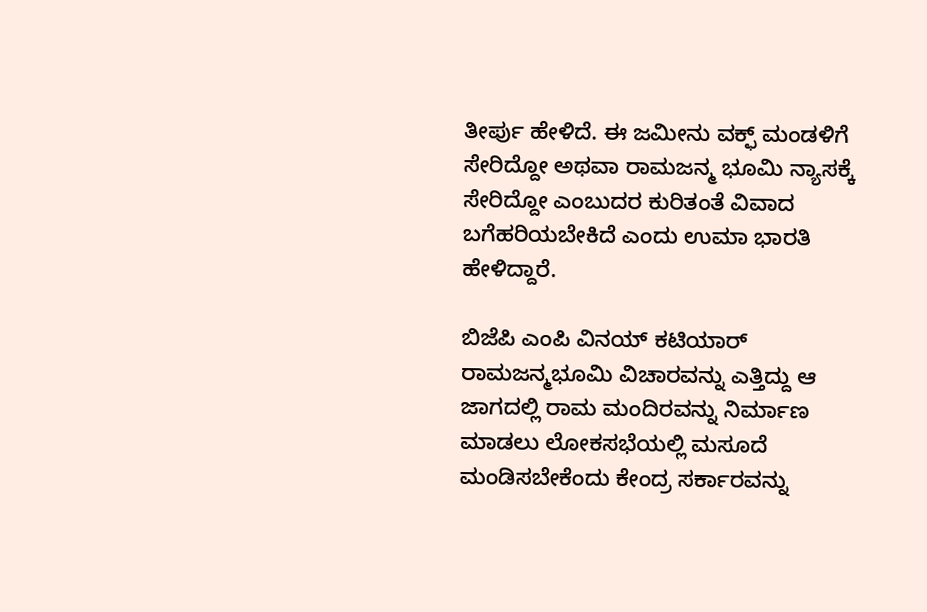ತೀರ್ಪು ಹೇಳಿದೆ. ಈ ಜಮೀನು ವಕ್ಫ್ ಮಂಡಳಿಗೆ ಸೇರಿದ್ದೋ ಅಥವಾ ರಾಮಜನ್ಮ ಭೂಮಿ ನ್ಯಾಸಕ್ಕೆ ಸೇರಿದ್ದೋ ಎಂಬುದರ ಕುರಿತಂತೆ ವಿವಾದ ಬಗೆಹರಿಯಬೇಕಿದೆ ಎಂದು ಉಮಾ ಭಾರತಿ ಹೇಳಿದ್ದಾರೆ.

ಬಿಜೆಪಿ ಎಂಪಿ ವಿನಯ್ ಕಟಿಯಾರ್ ರಾಮಜನ್ಮಭೂಮಿ ವಿಚಾರವನ್ನು ಎತ್ತಿದ್ದು ಆ ಜಾಗದಲ್ಲಿ ರಾಮ ಮಂದಿರವನ್ನು ನಿರ್ಮಾಣ ಮಾಡಲು ಲೋಕಸಭೆಯಲ್ಲಿ ಮಸೂದೆ ಮಂಡಿಸಬೇಕೆಂದು ಕೇಂದ್ರ ಸರ್ಕಾರವನ್ನು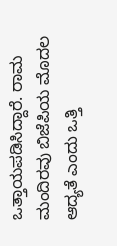ಒತ್ತಾಯಪಡಿಸಿದ್ದಾರೆ. ರಾಮ ಮಂದಿರವು ಬಿಜೆಪಿಯ ಮೊದಲ ಆದ್ಯತೆ ಎಂದು ಒತ್ತಿ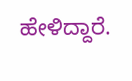ಹೇಳಿದ್ದಾರೆ.